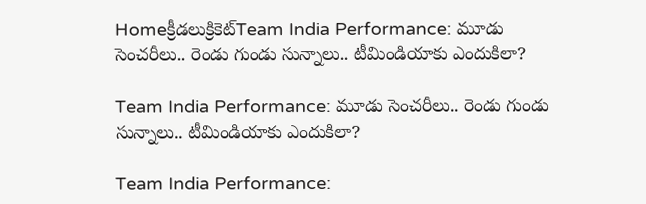Homeక్రీడలుక్రికెట్‌Team India Performance: మూడు సెంచరీలు.. రెండు గుండు సున్నాలు.. టీమిండియాకు ఎందుకిలా?

Team India Performance: మూడు సెంచరీలు.. రెండు గుండు సున్నాలు.. టీమిండియాకు ఎందుకిలా?

Team India Performance: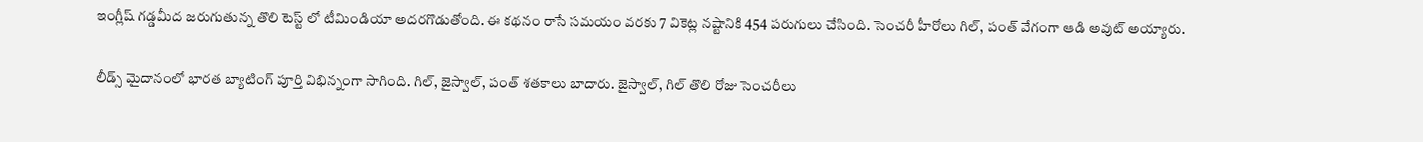ఇంగ్లీష్ గడ్డమీద జరుగుతున్న తొలి టెస్ట్ లో టీమిండియా అదరగొడుతోంది. ఈ కథనం రాసే సమయం వరకు 7 వికెట్ల నష్టానికి 454 పరుగులు చేసింది. సెంచరీ హీరోలు గిల్, పంత్ వేగంగా ఆడి అవుట్ అయ్యారు.

లీడ్స్ మైదానంలో భారత బ్యాటింగ్ పూర్తి విభిన్నంగా సాగింది. గిల్, జైస్వాల్, పంత్ శతకాలు బాదారు. జైస్వాల్, గిల్ తొలి రోజు సెంచరీలు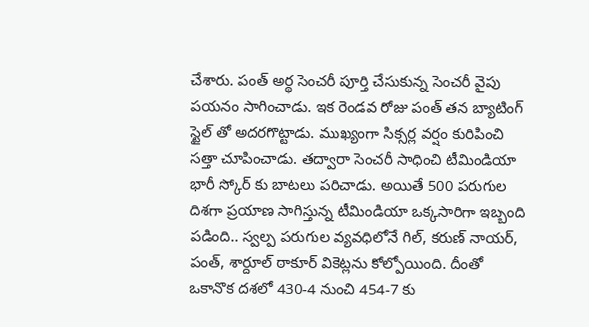చేశారు. పంత్ అర్థ సెంచరీ పూర్తి చేసుకున్న సెంచరీ వైపు పయనం సాగించాడు. ఇక రెండవ రోజు పంత్ తన బ్యాటింగ్ స్టైల్ తో అదరగొట్టాడు. ముఖ్యంగా సిక్సర్ల వర్షం కురిపించి సత్తా చూపించాడు. తద్వారా సెంచరీ సాధించి టీమిండియా భారీ స్కోర్ కు బాటలు పరిచాడు. అయితే 500 పరుగుల దిశగా ప్రయాణ సాగిస్తున్న టీమిండియా ఒక్కసారిగా ఇబ్బంది పడింది.. స్వల్ప పరుగుల వ్యవధిలోనే గిల్, కరుణ్ నాయర్, పంత్, శార్దూల్ ఠాకూర్ వికెట్లను కోల్పోయింది. దీంతో ఒకానొక దశలో 430-4 నుంచి 454-7 కు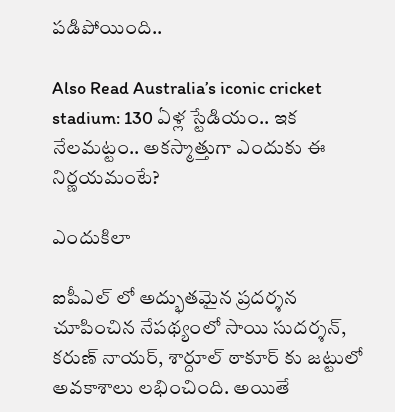పడిపోయింది..

Also Read Australia’s iconic cricket stadium: 130 ఏళ్ల స్టేడియం.. ఇక నేలమట్టం.. అకస్మాత్తుగా ఎందుకు ఈ నిర్ణయమంటే?

ఎందుకిలా

ఐపీఎల్ లో అద్భుతమైన ప్రదర్శన చూపించిన నేపథ్యంలో సాయి సుదర్శన్, కరుణ్ నాయర్, శార్దూల్ ఠాకూర్ కు జట్టులో అవకాశాలు లభించింది. అయితే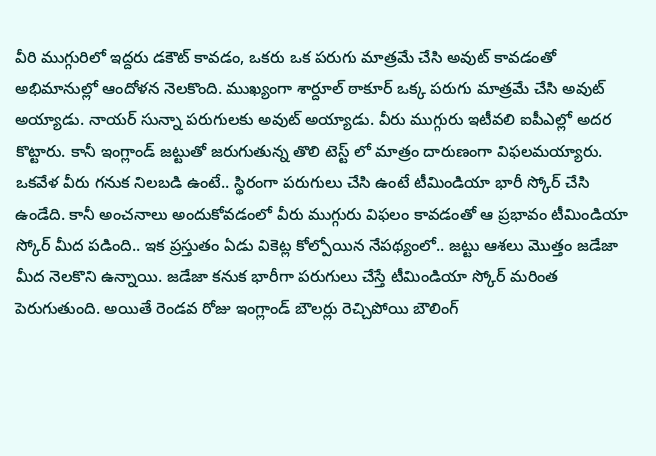వీరి ముగ్గురిలో ఇద్దరు డకౌట్ కావడం, ఒకరు ఒక పరుగు మాత్రమే చేసి అవుట్ కావడంతో అభిమానుల్లో ఆందోళన నెలకొంది. ముఖ్యంగా శార్దూల్ ఠాకూర్ ఒక్క పరుగు మాత్రమే చేసి అవుట్ అయ్యాడు. నాయర్ సున్నా పరుగులకు అవుట్ అయ్యాడు. వీరు ముగ్గురు ఇటీవలి ఐపీఎల్లో అదర కొట్టారు. కానీ ఇంగ్లాండ్ జట్టుతో జరుగుతున్న తొలి టెస్ట్ లో మాత్రం దారుణంగా విఫలమయ్యారు. ఒకవేళ వీరు గనుక నిలబడి ఉంటే.. స్థిరంగా పరుగులు చేసి ఉంటే టీమిండియా భారీ స్కోర్ చేసి ఉండేది. కానీ అంచనాలు అందుకోవడంలో వీరు ముగ్గురు విఫలం కావడంతో ఆ ప్రభావం టీమిండియా స్కోర్ మీద పడింది.. ఇక ప్రస్తుతం ఏడు వికెట్ల కోల్పోయిన నేపథ్యంలో.. జట్టు ఆశలు మొత్తం జడేజా మీద నెలకొని ఉన్నాయి. జడేజా కనుక భారీగా పరుగులు చేస్తే టీమిండియా స్కోర్ మరింత పెరుగుతుంది. అయితే రెండవ రోజు ఇంగ్లాండ్ బౌలర్లు రెచ్చిపోయి బౌలింగ్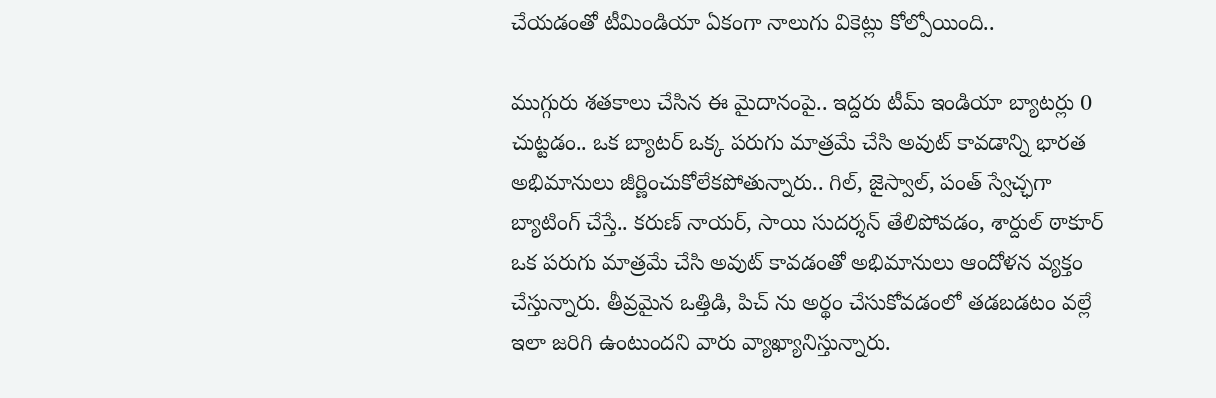చేయడంతో టీమిండియా ఏకంగా నాలుగు వికెట్లు కోల్పోయింది..

ముగ్గురు శతకాలు చేసిన ఈ మైదానంపై.. ఇద్దరు టీమ్ ఇండియా బ్యాటర్లు 0 చుట్టడం.. ఒక బ్యాటర్ ఒక్క పరుగు మాత్రమే చేసి అవుట్ కావడాన్ని భారత అభిమానులు జీర్ణించుకోలేకపోతున్నారు.. గిల్, జైస్వాల్, పంత్ స్వేచ్ఛగా బ్యాటింగ్ చేస్తే.. కరుణ్ నాయర్, సాయి సుదర్శన్ తేలిపోవడం, శార్దుల్ ఠాకూర్ ఒక పరుగు మాత్రమే చేసి అవుట్ కావడంతో అభిమానులు ఆందోళన వ్యక్తం చేస్తున్నారు. తీవ్రమైన ఒత్తిడి, పిచ్ ను అర్థం చేసుకోవడంలో తడబడటం వల్లే ఇలా జరిగి ఉంటుందని వారు వ్యాఖ్యానిస్తున్నారు.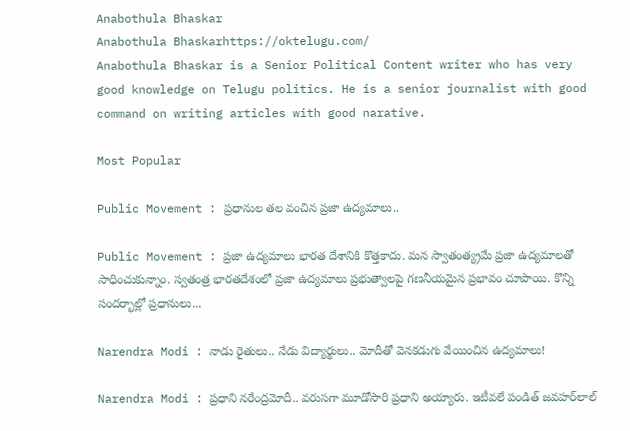Anabothula Bhaskar
Anabothula Bhaskarhttps://oktelugu.com/
Anabothula Bhaskar is a Senior Political Content writer who has very good knowledge on Telugu politics. He is a senior journalist with good command on writing articles with good narative.

Most Popular

Public Movement : ప్రధానుల తల వంచిన ప్రజా ఉద్యమాలు..

Public Movement : ప్రజా ఉద్యమాలు భారత దేశానికి కొత్తకాదు. మన స్వాతంత్య్రమే ప్రజా ఉద్యమాలతో సాధించుకున్నాం. స్వతంత్ర భారతదేశంలో ప్రజా ఉద్యమాలు ప్రభుత్వాలపై గణనీయమైన ప్రభావం చూపాయి. కొన్ని సందర్భాల్లో ప్రధానులు...

Narendra Modi : నాడు రైతులు.. నేడు విద్యార్థులు.. మోదీతో వెనకడుగు వేయించిన ఉద్యమాలు!

Narendra Modi : ప్రధాని నరేంద్రమోదీ.. వరుసగా మూడోసారి ప్రధాని అయ్యారు. ఇటీవలే పండిత్‌ జవహర్‌లాల్‌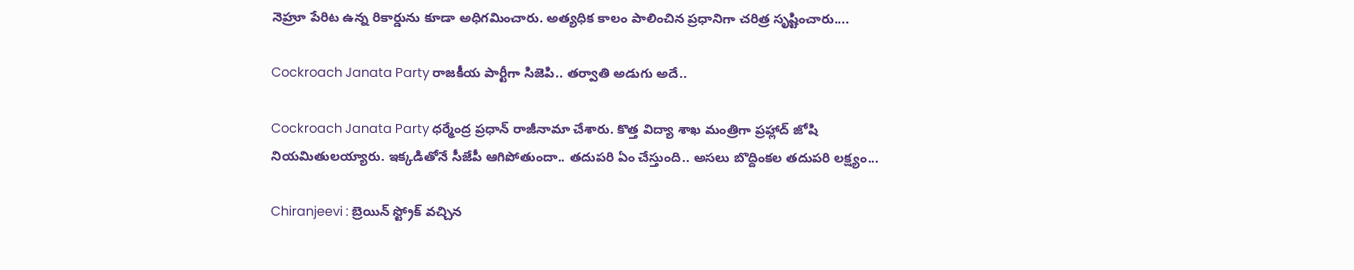నెహ్రూ పేరిట ఉన్న రికార్డును కూడా అధిగమించారు. అత్యధిక కాలం పాలించిన ప్రధానిగా చరిత్ర సృష్టించారు....

Cockroach Janata Party రాజకీయ పార్టీగా సిజెపి.. తర్వాతి అడుగు అదే..

Cockroach Janata Party ధర్మేంద్ర ప్రధాన్ రాజీనామా చేశారు. కొత్త విద్యా శాఖ మంత్రిగా ప్రహ్లాద్ జోషి నియమితులయ్యారు. ఇక్కడితోనే సీజేపీ ఆగిపోతుందా.. తదుపరి ఏం చేస్తుంది.. అసలు బొద్దింకల తదుపరి లక్ష్యం...

Chiranjeevi : బ్రెయిన్ స్ట్రోక్ వచ్చిన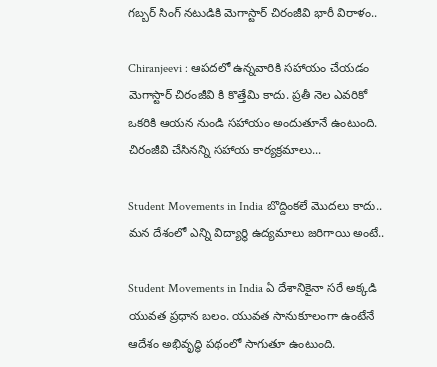గబ్బర్ సింగ్ నటుడికి మెగాస్టార్ చిరంజీవి భారీ విరాళం..

Chiranjeevi : ఆపదలో ఉన్నవారికి సహాయం చేయడం మెగాస్టార్ చిరంజీవి కి కొత్తేమి కాదు. ప్రతీ నెల ఎవరికో ఒకరికి ఆయన నుండి సహాయం అందుతూనే ఉంటుంది. చిరంజీవి చేసినన్ని సహాయ కార్యక్రమాలు...

Student Movements in India బొద్దింకలే మొదలు కాదు.. మన దేశంలో ఎన్ని విద్యార్థి ఉద్యమాలు జరిగాయి అంటే..

Student Movements in India ఏ దేశానికైనా సరే అక్కడి యువత ప్రధాన బలం. యువత సానుకూలంగా ఉంటేనే ఆదేశం అభివృద్ధి పథంలో సాగుతూ ఉంటుంది.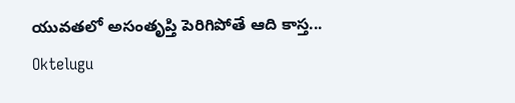యువతలో అసంతృప్తి పెరిగిపోతే ఆది కాస్త...
Oktelugu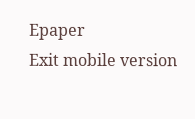Epaper
Exit mobile version